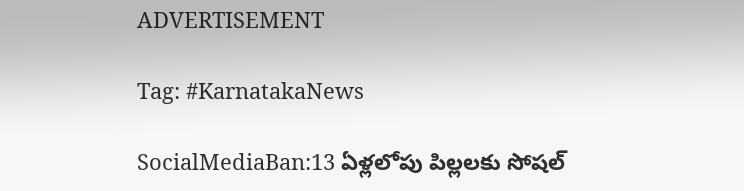ADVERTISEMENT

Tag: #KarnatakaNews

SocialMediaBan:13 ఏళ్లలోపు పిల్లలకు సోషల్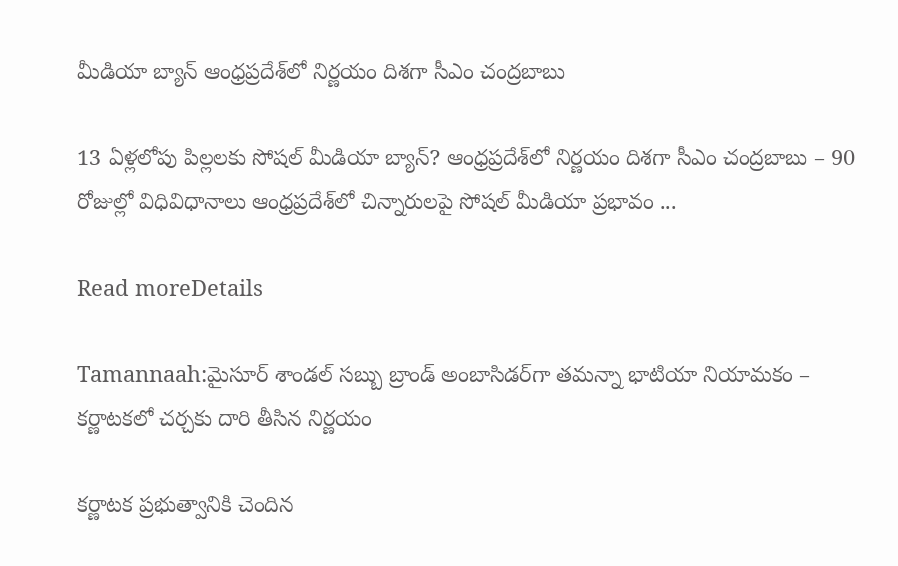మీడియా బ్యాన్ ఆంధ్రప్రదేశ్‌లో నిర్ణయం దిశగా సీఎం చంద్రబాబు

13 ఏళ్లలోపు పిల్లలకు సోషల్ మీడియా బ్యాన్? ఆంధ్రప్రదేశ్‌లో నిర్ణయం దిశగా సీఎం చంద్రబాబు – 90 రోజుల్లో విధివిధానాలు ఆంధ్రప్రదేశ్‌లో చిన్నారులపై సోషల్ మీడియా ప్రభావం ...

Read moreDetails

Tamannaah:మైసూర్ శాండల్ సబ్బు బ్రాండ్ అంబాసిడర్‌గా తమన్నా భాటియా నియామకం – కర్ణాటకలో చర్చకు దారి తీసిన నిర్ణయం

కర్ణాటక ప్రభుత్వానికి చెందిన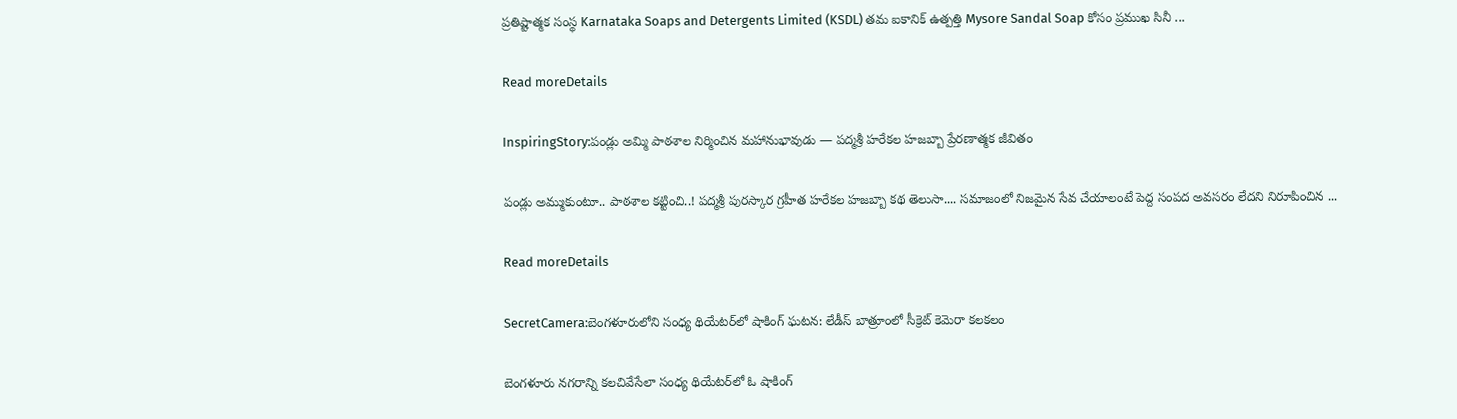ప్రతిష్టాత్మక సంస్థ Karnataka Soaps and Detergents Limited (KSDL) తమ ఐకానిక్ ఉత్పత్తి Mysore Sandal Soap కోసం ప్రముఖ సినీ ...

Read moreDetails

InspiringStory:పండ్లు అమ్మి పాఠశాల నిర్మించిన మహానుభావుడు — పద్మశ్రీ హరేకల హజబ్బా ప్రేరణాత్మక జీవితం

పండ్లు అమ్ముకుంటూ.. పాఠశాల కట్టించి..! పద్మశ్రీ పురస్కార గ్రహీత హరేకల హజబ్బా కథ తెలుసా.... సమాజంలో నిజమైన సేవ చేయాలంటే పెద్ద సంపద అవసరం లేదని నిరూపించిన ...

Read moreDetails

SecretCamera:బెంగళూరులోని సంధ్య థియేటర్‌లో షాకింగ్ ఘటన: లేడీస్ బాత్రూంలో సీక్రెట్ కెమెరా కలకలం

బెంగళూరు నగరాన్ని కలచివేసేలా సంధ్య థియేటర్‌లో ఓ షాకింగ్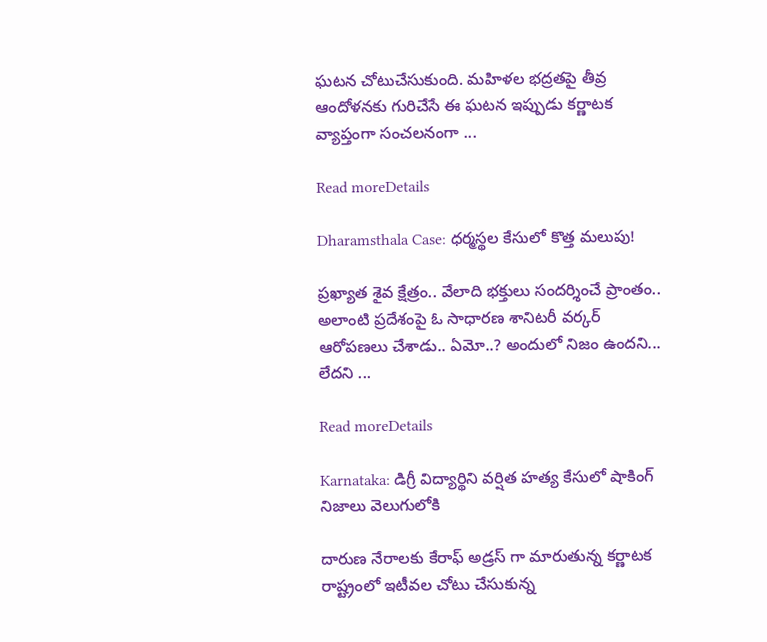ఘటన చోటుచేసుకుంది. మహిళల భద్రతపై తీవ్ర ఆందోళనకు గురిచేసే ఈ ఘటన ఇప్పుడు కర్ణాటక వ్యాప్తంగా సంచలనంగా ...

Read moreDetails

Dharamsthala Case: ధర్మస్థల కేసులో కొత్త మలుపు!

ప్ర‌ఖ్యాత శైవ క్షేత్రం.. వేలాది భ‌క్తులు సంద‌ర్శించే ప్రాంతం.. అలాంటి ప్ర‌దేశంపై ఓ సాధార‌ణ శానిట‌రీ వ‌ర్క‌ర్ ఆరోప‌ణ‌లు చేశాడు.. ఏమో..? అందులో నిజం ఉంద‌ని... లేద‌ని ...

Read moreDetails

Karnataka: డిగ్రీ విద్యార్థిని వర్షిత హత్య కేసులో షాకింగ్ నిజాలు వెలుగులోకి

దారుణ నేరాలకు కేరాఫ్ అడ్రస్ గా మారుతున్న కర్ణాటక రాష్ట్రంలో ఇటీవల చోటు చేసుకున్న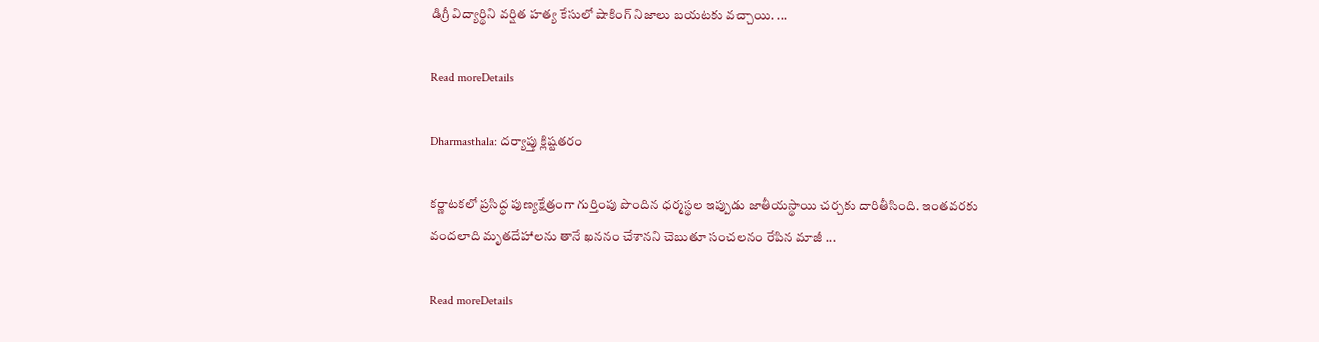డిగ్రీ విద్యార్థిని వర్షిత హత్య కేసులో షాకింగ్ నిజాలు బయటకు వచ్చాయి. ...

Read moreDetails

Dharmasthala: దర్యాప్తు క్లిష్టతరం

కర్ణాటకలో ప్రసిద్ధ పుణ్యక్షేత్రంగా గుర్తింపు పొందిన ధర్మస్థల ఇప్పుడు జాతీయస్థాయి చర్చకు దారితీసింది. ఇంతవరకు వందలాది మృతదేహాలను తానే ఖననం చేశానని చెబుతూ సంచలనం రేపిన మాజీ ...

Read moreDetails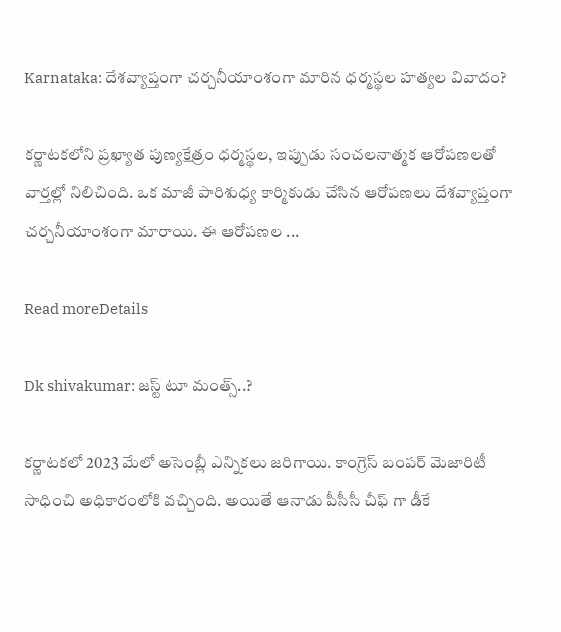Karnataka: దేశవ్యాప్తంగా చర్చనీయాంశంగా మారిన ధర్మస్థల హత్యల వివాదం?

కర్ణాటకలోని ప్రఖ్యాత పుణ్యక్షేత్రం ధర్మస్థల, ఇప్పుడు సంచలనాత్మక ఆరోపణలతో వార్తల్లో నిలిచింది. ఒక మాజీ పారిశుధ్య కార్మికుడు చేసిన ఆరోపణలు దేశవ్యాప్తంగా చర్చనీయాంశంగా మారాయి. ఈ ఆరోపణల ...

Read moreDetails

Dk shivakumar: జస్ట్ టూ మంత్స్..?

కర్ణాటకలో 2023 మేలో అసెంబ్లీ ఎన్నికలు జరిగాయి. కాంగ్రెస్ బంపర్ మెజారిటీ సాధించి అధికారంలోకి వచ్చింది. అయితే ఆనాడు పీసీసీ చీఫ్ గా డీకే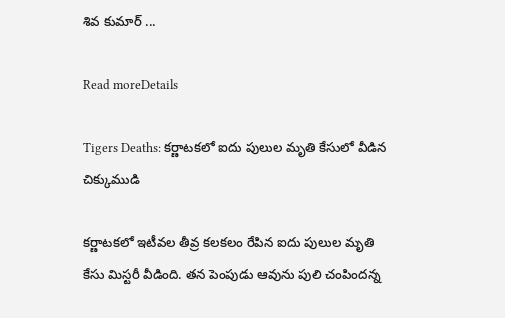శివ కుమార్ ...

Read moreDetails

Tigers Deaths: కర్ణాటకలో ఐదు పులుల మృతి కేసులో వీడిన చిక్కుముడి

కర్ణాటకలో ఇటీవల తీవ్ర కలకలం రేపిన ఐదు పులుల మృతి కేసు మిస్టరీ వీడింది. తన పెంపుడు ఆవును పులి చంపిందన్న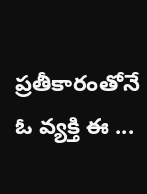ప్రతీకారంతోనే ఓ వ్యక్తి ఈ ...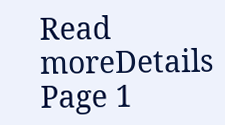Read moreDetails
Page 1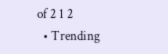of 2 1 2
  • Trending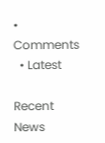• Comments
  • Latest

Recent News